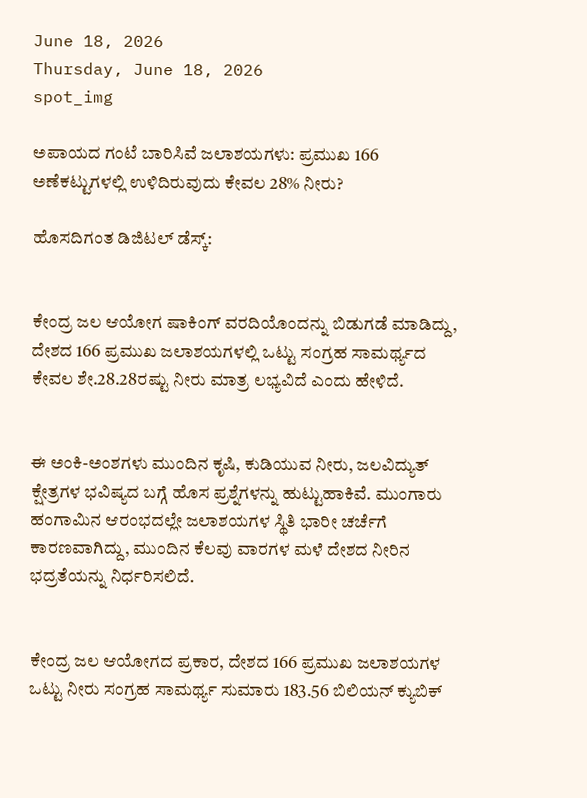June 18, 2026
Thursday, June 18, 2026
spot_img

ಅಪಾಯದ ಗಂಟೆ ಬಾರಿಸಿವೆ ಜಲಾಶಯಗಳು: ಪ್ರಮುಖ 166 ಅಣೆಕಟ್ಟುಗಳಲ್ಲಿ ಉಳಿದಿರುವುದು ಕೇವಲ 28% ನೀರು?

ಹೊಸದಿಗಂತ ಡಿಜಿಟಲ್ ಡೆಸ್ಕ್:


ಕೇಂದ್ರ ಜಲ ಆಯೋಗ ಷಾಕಿಂಗ್ ವರದಿಯೊಂದನ್ನು ಬಿಡುಗಡೆ ಮಾಡಿದ್ದು, ದೇಶದ 166 ಪ್ರಮುಖ ಜಲಾಶಯಗಳಲ್ಲಿ ಒಟ್ಟು ಸಂಗ್ರಹ ಸಾಮರ್ಥ್ಯದ ಕೇವಲ ಶೇ.28.28ರಷ್ಟು ನೀರು ಮಾತ್ರ ಲಭ್ಯವಿದೆ ಎಂದು ಹೇಳಿದೆ.


ಈ ಅಂಕಿ-ಅಂಶಗಳು ಮುಂದಿನ ಕೃಷಿ, ಕುಡಿಯುವ ನೀರು, ಜಲವಿದ್ಯುತ್ ಕ್ಷೇತ್ರಗಳ ಭವಿಷ್ಯದ ಬಗ್ಗೆ ಹೊಸ ಪ್ರಶ್ನೆಗಳನ್ನು ಹುಟ್ಟುಹಾಕಿವೆ. ಮುಂಗಾರು ಹಂಗಾಮಿನ ಆರಂಭದಲ್ಲೇ ಜಲಾಶಯಗಳ ಸ್ಥಿತಿ ಭಾರೀ ಚರ್ಚೆಗೆ ಕಾರಣವಾಗಿದ್ದು, ಮುಂದಿನ ಕೆಲವು ವಾರಗಳ ಮಳೆ ದೇಶದ ನೀರಿನ ಭದ್ರತೆಯನ್ನು ನಿರ್ಧರಿಸಲಿದೆ.


ಕೇಂದ್ರ ಜಲ ಆಯೋಗದ ಪ್ರಕಾರ, ದೇಶದ 166 ಪ್ರಮುಖ ಜಲಾಶಯಗಳ ಒಟ್ಟು ನೀರು ಸಂಗ್ರಹ ಸಾಮರ್ಥ್ಯ ಸುಮಾರು 183.56 ಬಿಲಿಯನ್ ಕ್ಯುಬಿಕ್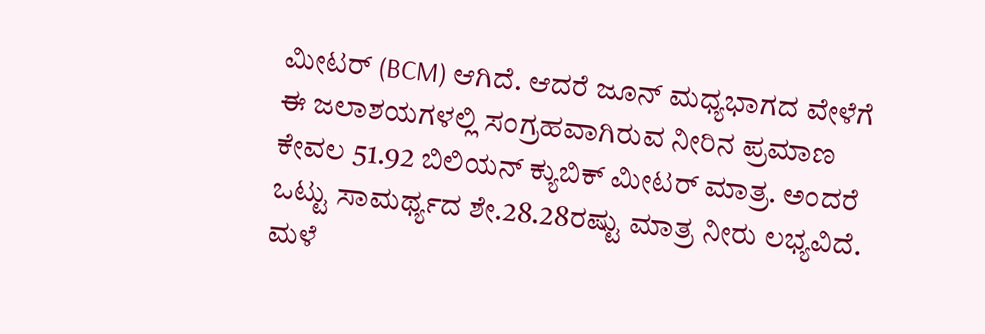ಮೀಟರ್ (BCM) ಆಗಿದೆ. ಆದರೆ ಜೂನ್ ಮಧ್ಯಭಾಗದ ವೇಳೆಗೆ ಈ ಜಲಾಶಯಗಳಲ್ಲಿ ಸಂಗ್ರಹವಾಗಿರುವ ನೀರಿನ ಪ್ರಮಾಣ ಕೇವಲ 51.92 ಬಿಲಿಯನ್ ಕ್ಯುಬಿಕ್ ಮೀಟರ್ ಮಾತ್ರ. ಅಂದರೆ ಒಟ್ಟು ಸಾಮರ್ಥ್ಯದ ಶೇ.28.28ರಷ್ಟು ಮಾತ್ರ ನೀರು ಲಭ್ಯವಿದೆ. ಮಳೆ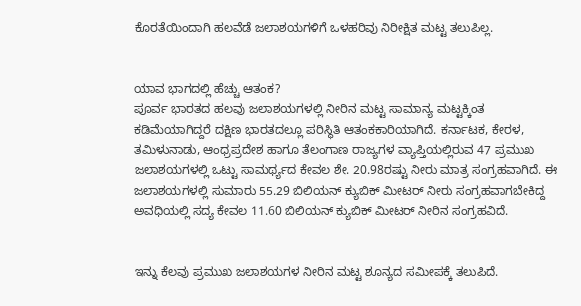ಕೊರತೆಯಿಂದಾಗಿ ಹಲವೆಡೆ ಜಲಾಶಯಗಳಿಗೆ ಒಳಹರಿವು ನಿರೀಕ್ಷಿತ ಮಟ್ಟ ತಲುಪಿಲ್ಲ.


ಯಾವ ಭಾಗದಲ್ಲಿ ಹೆಚ್ಚು ಆತಂಕ?
ಪೂರ್ವ ಭಾರತದ ಹಲವು ಜಲಾಶಯಗಳಲ್ಲಿ ನೀರಿನ ಮಟ್ಟ ಸಾಮಾನ್ಯ ಮಟ್ಟಕ್ಕಿಂತ ಕಡಿಮೆಯಾಗಿದ್ದರೆ ದಕ್ಷಿಣ ಭಾರತದಲ್ಲೂ ಪರಿಸ್ಥಿತಿ ಆತಂಕಕಾರಿಯಾಗಿದೆ. ಕರ್ನಾಟಕ, ಕೇರಳ, ತಮಿಳುನಾಡು, ಆಂಧ್ರಪ್ರದೇಶ ಹಾಗೂ ತೆಲಂಗಾಣ ರಾಜ್ಯಗಳ ವ್ಯಾಪ್ತಿಯಲ್ಲಿರುವ 47 ಪ್ರಮುಖ ಜಲಾಶಯಗಳಲ್ಲಿ ಒಟ್ಟು ಸಾಮರ್ಥ್ಯದ ಕೇವಲ ಶೇ. 20.98ರಷ್ಟು ನೀರು ಮಾತ್ರ ಸಂಗ್ರಹವಾಗಿದೆ. ಈ ಜಲಾಶಯಗಳಲ್ಲಿ ಸುಮಾರು 55.29 ಬಿಲಿಯನ್ ಕ್ಯುಬಿಕ್ ಮೀಟರ್ ನೀರು ಸಂಗ್ರಹವಾಗಬೇಕಿದ್ದ ಅವಧಿಯಲ್ಲಿ ಸದ್ಯ ಕೇವಲ 11.60 ಬಿಲಿಯನ್ ಕ್ಯುಬಿಕ್ ಮೀಟರ್ ನೀರಿನ ಸಂಗ್ರಹವಿದೆ.


ಇನ್ನು ಕೆಲವು ಪ್ರಮುಖ ಜಲಾಶಯಗಳ ನೀರಿನ ಮಟ್ಟ ಶೂನ್ಯದ ಸಮೀಪಕ್ಕೆ ತಲುಪಿದೆ.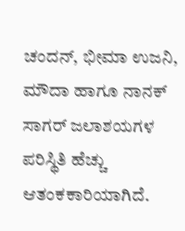ಚಂದನ್, ಭೀಮಾ ಉಜನಿ, ಮೌದಾ ಹಾಗೂ ನಾನಕ್ ಸಾಗರ್ ಜಲಾಶಯಗಳ ಪರಿಸ್ಥಿತಿ ಹೆಚ್ಚು ಆತಂಕಕಾರಿಯಾಗಿದೆ.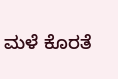ಮಳೆ ಕೊರತೆ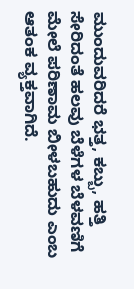ಮುಂದುವರಿದರೆ ಭತ್ತ, ಕಬ್ಬು, ಹತ್ತಿ ಸೇರಿದಂತೆ ಹಲವು ಬೆಳೆಗಳ ಬೆಳವಣಿಗೆ ಮೇಲೆ ಪರಿಣಾಮ ಬೀಳಬಹುದು ಎಂಬ ಆತಂಕ ವ್ಯಕ್ತವಾಗಿದೆ.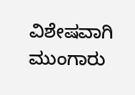ವಿಶೇಷವಾಗಿ ಮುಂಗಾರು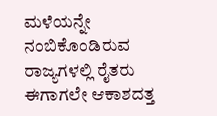ಮಳೆಯನ್ನೇ ನಂಬಿಕೊಂಡಿರುವ ರಾಜ್ಯಗಳಲ್ಲಿ ರೈತರು ಈಗಾಗಲೇ ಆಕಾಶದತ್ತ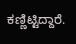ಕಣ್ಣಿಟ್ಟಿದ್ದಾರೆ.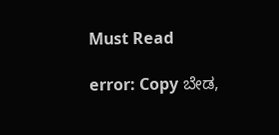Must Read

error: Copy ಬೇಡ,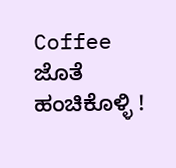Coffee ಜೊತೆ ಹಂಚಿಕೊಳ್ಳಿ !